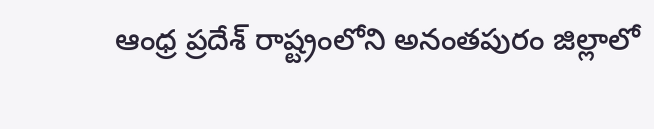ఆంధ్ర ప్రదేశ్ రాష్ట్రంలోని అనంతపురం జిల్లాలో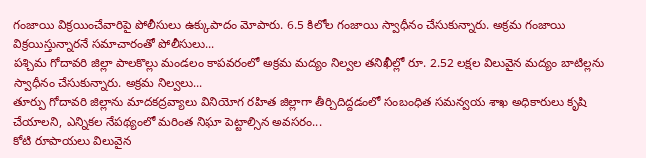గంజాయి విక్రయించేవారిపై పోలీసులు ఉక్కుపాదం మోపారు. 6.5 కిలోల గంజాయి స్వాధీనం చేసుకున్నారు. అక్రమ గంజాయి విక్రయిస్తున్నారనే సమాచారంతో పోలీసులు...
పశ్చిమ గోదావరి జిల్లా పాలకొల్లు మండలం కాపవరంలో అక్రమ మద్యం నిల్వల తనిఖీల్లో రూ. 2.52 లక్షల విలువైన మద్యం బాటిల్లను స్వాధీనం చేసుకున్నారు. అక్రమ నిల్వలు...
తూర్పు గోదావరి జిల్లాను మాదకద్రవ్యాలు వినియోగ రహిత జిల్లాగా తీర్చిదిద్దడంలో సంబంధిత సమన్వయ శాఖ అధికారులు కృషి చేయాలని, ఎన్నికల నేపథ్యంలో మరింత నిఘా పెట్టాల్సిన అవసరం...
కోటి రూపాయలు విలువైన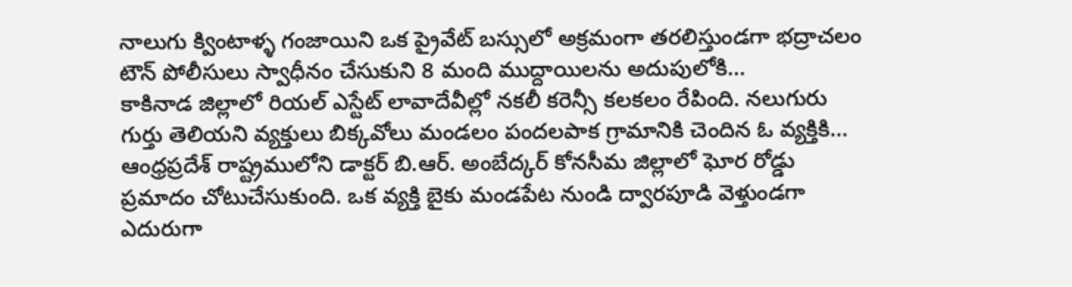నాలుగు క్వింటాళ్ళ గంజాయిని ఒక ప్రైవేట్ బస్సులో అక్రమంగా తరలిస్తుండగా భద్రాచలం టౌన్ పోలీసులు స్వాధీనం చేసుకుని 8 మంది ముద్దాయిలను అదుపులోకి...
కాకినాడ జిల్లాలో రియల్ ఎస్టేట్ లావాదేవీల్లో నకలీ కరెన్సీ కలకలం రేపింది. నలుగురు గుర్తు తెలియని వ్యక్తులు బిక్కవోలు మండలం పందలపాక గ్రామానికి చెందిన ఓ వ్యక్తికి...
ఆంధ్రప్రదేశ్ రాష్ట్రములోని డాక్టర్ బి.ఆర్. అంబేద్కర్ కోనసీమ జిల్లాలో ఘోర రోడ్డు ప్రమాదం చోటుచేసుకుంది. ఒక వ్యక్తి బైకు మండపేట నుండి ద్వారపూడి వెళ్తుండగా ఎదురుగా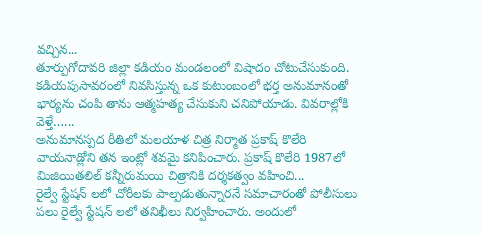వచ్చిన...
తూర్పుగోదావరి జిల్లా కడియం మండలంలో విషాదం చోటుచేసుకుంది. కడియపుసావరంలో నివసిస్తున్న ఒక కుటుంబంలో భర్త అనుమానంతో భార్యను చంపి తాను ఆత్మహత్య చేసుకుని చనిపోయాడు. వివరాల్లోకి వెళ్తే…...
అనుమానస్పద రీతిలో మలయాళ చిత్ర నిర్మాత ప్రకాష్ కొలేరి వాయనాడ్లోని తన ఇంట్లో శవమై కనిపించారు. ప్రకాష్ కొలేరి 1987లో మిజియితలిల్ కన్నీరుమయి చిత్రానికి దర్శకత్వం వహించి...
రైల్వే స్టేషన్ లలో చోరీలకు పాల్పడుతున్నారనే సమాచారంతో పోలీసులు పలు రైల్వే స్టేషన్ లలో తనిఖీలు నిర్వహించారు. అందులో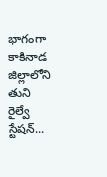భాగంగా కాకినాడ జిల్లాలోని తుని రైల్వే స్టేషన్...